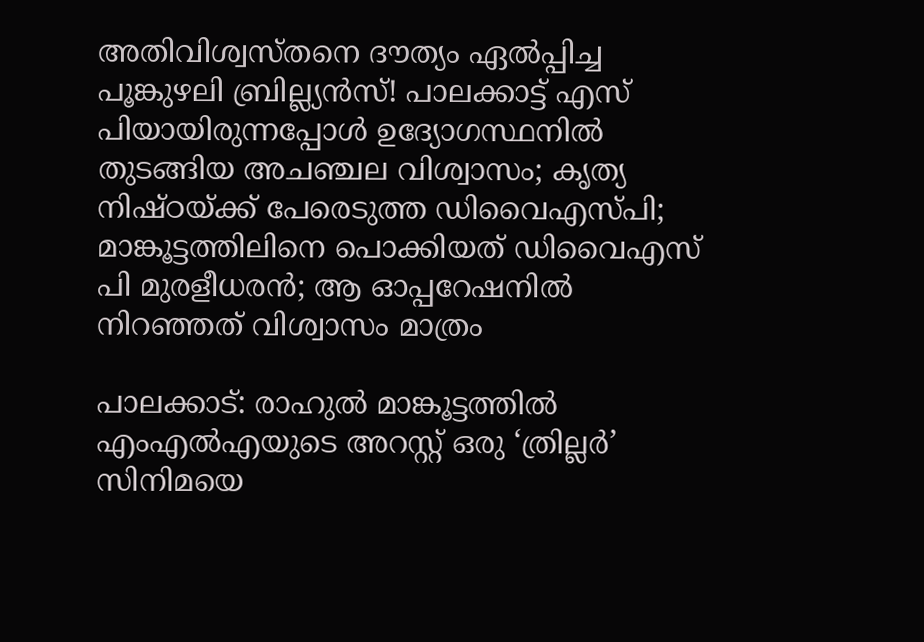അതിവിശ്വസ്തനെ ദൗത്യം ഏല്‍പ്പിച്ച പൂങ്കുഴലി ബ്രില്ല്യന്‍സ്! പാലക്കാട്ട് എസ് പിയായിരുന്നപ്പോള്‍ ഉദ്യോഗസ്ഥനില്‍ തുടങ്ങിയ അചഞ്ചല വിശ്വാസം; കൃത്യ നിഷ്ഠയ്ക്ക് പേരെടുത്ത ഡിവൈഎസ്പി; മാങ്കൂട്ടത്തിലിനെ പൊക്കിയത് ഡിവൈഎസ് പി മുരളീധരന്‍; ആ ഓപ്പറേഷനില്‍ നിറഞ്ഞത് വിശ്വാസം മാത്രം

പാലക്കാട്: രാഹുല്‍ മാങ്കൂട്ടത്തില്‍ എംഎല്‍എയുടെ അറസ്റ്റ് ഒരു ‘ത്രില്ലര്‍’ സിനിമയെ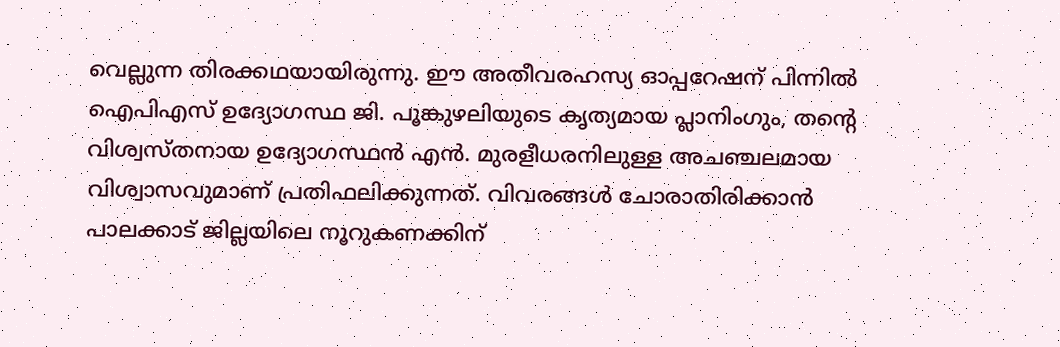വെല്ലുന്ന തിരക്കഥയായിരുന്നു. ഈ അതീവരഹസ്യ ഓപ്പറേഷന് പിന്നില്‍ ഐപിഎസ് ഉദ്യോഗസ്ഥ ജി. പൂങ്കുഴലിയുടെ കൃത്യമായ പ്ലാനിംഗും, തന്റെ വിശ്വസ്തനായ ഉദ്യോഗസ്ഥന്‍ എന്‍. മുരളീധരനിലുള്ള അചഞ്ചലമായ വിശ്വാസവുമാണ് പ്രതിഫലിക്കുന്നത്. വിവരങ്ങള്‍ ചോരാതിരിക്കാന്‍ പാലക്കാട് ജില്ലയിലെ നൂറുകണക്കിന്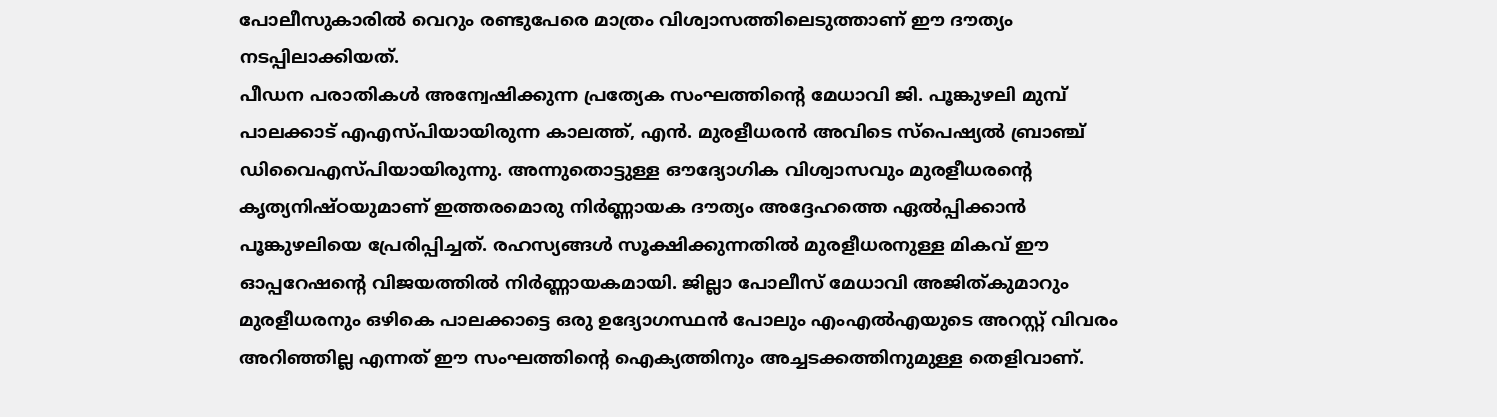പോലീസുകാരില്‍ വെറും രണ്ടുപേരെ മാത്രം വിശ്വാസത്തിലെടുത്താണ് ഈ ദൗത്യം നടപ്പിലാക്കിയത്.
പീഡന പരാതികള്‍ അന്വേഷിക്കുന്ന പ്രത്യേക സംഘത്തിന്റെ മേധാവി ജി. പൂങ്കുഴലി മുമ്പ് പാലക്കാട് എഎസ്പിയായിരുന്ന കാലത്ത്, എന്‍. മുരളീധരന്‍ അവിടെ സ്‌പെഷ്യല്‍ ബ്രാഞ്ച് ഡിവൈഎസ്പിയായിരുന്നു. അന്നുതൊട്ടുള്ള ഔദ്യോഗിക വിശ്വാസവും മുരളീധരന്റെ കൃത്യനിഷ്ഠയുമാണ് ഇത്തരമൊരു നിര്‍ണ്ണായക ദൗത്യം അദ്ദേഹത്തെ ഏല്‍പ്പിക്കാന്‍ പൂങ്കുഴലിയെ പ്രേരിപ്പിച്ചത്. രഹസ്യങ്ങള്‍ സൂക്ഷിക്കുന്നതില്‍ മുരളീധരനുള്ള മികവ് ഈ ഓപ്പറേഷന്റെ വിജയത്തില്‍ നിര്‍ണ്ണായകമായി. ജില്ലാ പോലീസ് മേധാവി അജിത്കുമാറും മുരളീധരനും ഒഴികെ പാലക്കാട്ടെ ഒരു ഉദ്യോഗസ്ഥന്‍ പോലും എംഎല്‍എയുടെ അറസ്റ്റ് വിവരം അറിഞ്ഞില്ല എന്നത് ഈ സംഘത്തിന്റെ ഐക്യത്തിനും അച്ചടക്കത്തിനുമുള്ള തെളിവാണ്.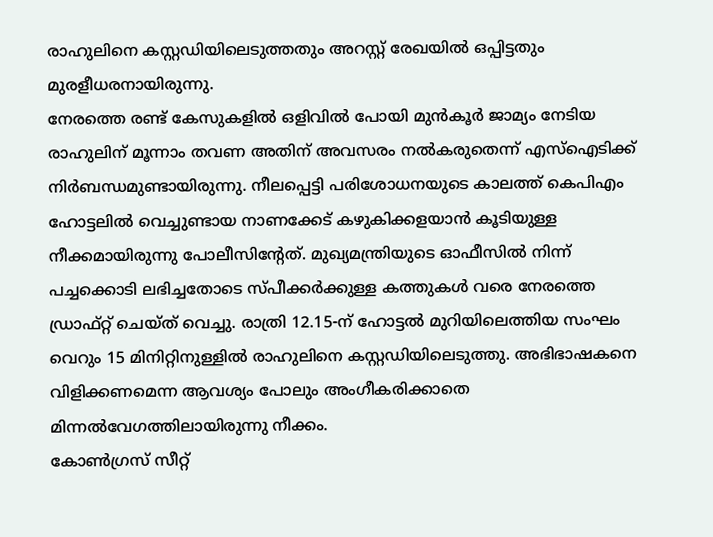രാഹുലിനെ കസ്റ്റഡിയിലെടുത്തതും അറസ്റ്റ് രേഖയില്‍ ഒപ്പിട്ടതും മുരളീധരനായിരുന്നു.
നേരത്തെ രണ്ട് കേസുകളില്‍ ഒളിവില്‍ പോയി മുന്‍കൂര്‍ ജാമ്യം നേടിയ രാഹുലിന് മൂന്നാം തവണ അതിന് അവസരം നല്‍കരുതെന്ന് എസ്ഐടിക്ക് നിര്‍ബന്ധമുണ്ടായിരുന്നു. നീലപ്പെട്ടി പരിശോധനയുടെ കാലത്ത് കെപിഎം ഹോട്ടലില്‍ വെച്ചുണ്ടായ നാണക്കേട് കഴുകിക്കളയാന്‍ കൂടിയുള്ള നീക്കമായിരുന്നു പോലീസിന്റേത്. മുഖ്യമന്ത്രിയുടെ ഓഫീസില്‍ നിന്ന് പച്ചക്കൊടി ലഭിച്ചതോടെ സ്പീക്കര്‍ക്കുള്ള കത്തുകള്‍ വരെ നേരത്തെ ഡ്രാഫ്റ്റ് ചെയ്ത് വെച്ചു. രാത്രി 12.15-ന് ഹോട്ടല്‍ മുറിയിലെത്തിയ സംഘം വെറും 15 മിനിറ്റിനുള്ളില്‍ രാഹുലിനെ കസ്റ്റഡിയിലെടുത്തു. അഭിഭാഷകനെ വിളിക്കണമെന്ന ആവശ്യം പോലും അംഗീകരിക്കാതെ മിന്നല്‍വേഗത്തിലായിരുന്നു നീക്കം.
കോണ്‍ഗ്രസ് സീറ്റ്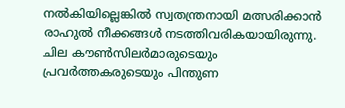നല്‍കിയില്ലെങ്കില്‍ സ്വതന്ത്രനായി മത്സരിക്കാന്‍ രാഹുല്‍ നീക്കങ്ങള്‍ നടത്തിവരികയായിരുന്നു. ചില കൗണ്‍സിലര്‍മാരുടെയും പ്രവര്‍ത്തകരുടെയും പിന്തുണ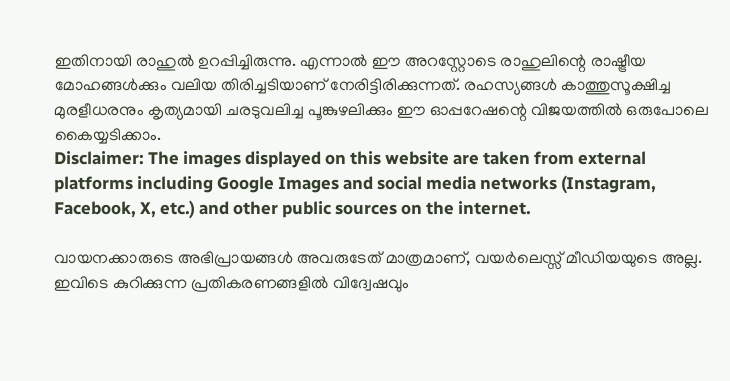ഇതിനായി രാഹുല്‍ ഉറപ്പിച്ചിരുന്നു. എന്നാല്‍ ഈ അറസ്റ്റോടെ രാഹുലിന്റെ രാഷ്ട്രീയ മോഹങ്ങള്‍ക്കും വലിയ തിരിച്ചടിയാണ് നേരിട്ടിരിക്കുന്നത്. രഹസ്യങ്ങള്‍ കാത്തുസൂക്ഷിച്ച മുരളീധരനും കൃത്യമായി ചരടുവലിച്ച പൂങ്കുഴലിക്കും ഈ ഓപ്പറേഷന്റെ വിജയത്തില്‍ ഒരുപോലെ കൈയ്യടിക്കാം.
Disclaimer: The images displayed on this website are taken from external platforms including Google Images and social media networks (Instagram, Facebook, X, etc.) and other public sources on the internet.

വായനക്കാരുടെ അഭിപ്രായങ്ങള്‍ അവരുടേത് മാത്രമാണ്, വയർലെസ്സ് മീഡിയയുടെ അല്ല. ഇവിടെ കുറിക്കുന്ന പ്രതികരണങ്ങളിൽ വിദ്വേഷവും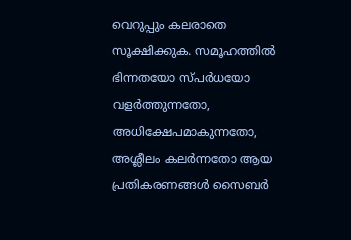വെറുപ്പും കലരാതെ സൂക്ഷിക്കുക. സമൂഹത്തിൽ ഭിന്നതയോ സ്‌പർധയോ വളർത്തുന്നതോ, അധിക്ഷേപമാകുന്നതോ, അശ്ലീലം കലർന്നതോ ആയ പ്രതികരണങ്ങൾ സൈബർ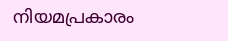നിയമപ്രകാരം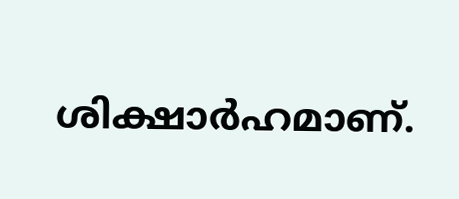ശിക്ഷാർഹമാണ്.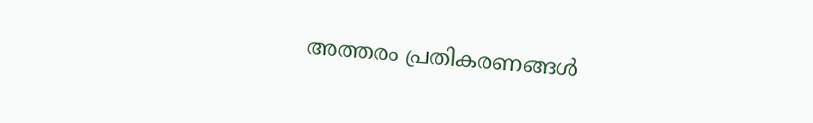അത്തരം പ്രതികരണങ്ങൾ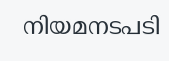നിയമനടപടി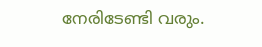നേരിടേണ്ടി വരും.